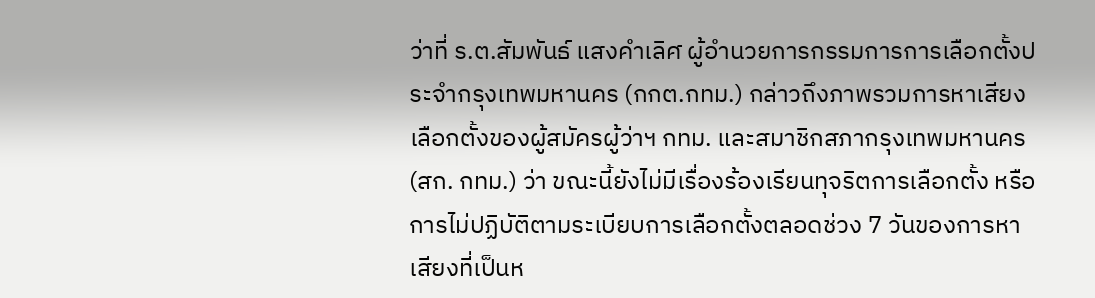ว่าที่ ร.ต.สัมพันธ์ แสงคำเลิศ ผู้อำนวยการกรรมการการเลือกตั้งประจำกรุงเทพมหานคร (กกต.กทม.) กล่าวถึงภาพรวมการหาเสียงเลือกตั้งของผู้สมัครผู้ว่าฯ กทม. และสมาชิกสภากรุงเทพมหานคร (สก. กทม.) ว่า ขณะนี้ยังไม่มีเรื่องร้องเรียนทุจริตการเลือกตั้ง หรือการไม่ปฏิบัติตามระเบียบการเลือกตั้งตลอดช่วง 7 วันของการหาเสียงที่เป็นห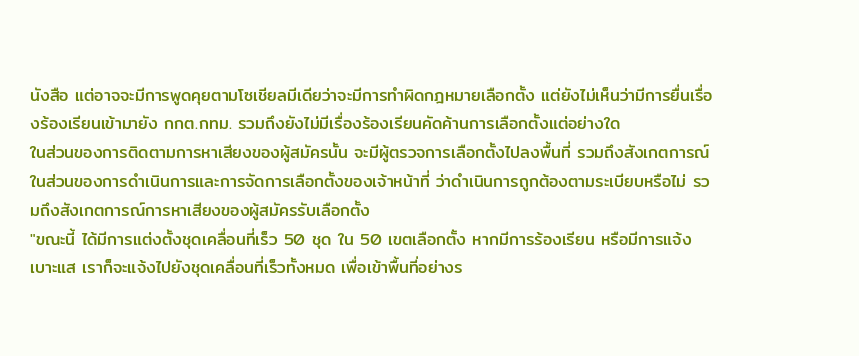นังสือ แต่อาจจะมีการพูดคุยตามโซเชียลมีเดียว่าจะมีการทำผิดกฎหมายเลือกตั้ง แต่ยังไม่เห็นว่ามีการยื่นเรื่องร้องเรียนเข้ามายัง กกต.กทม. รวมถึงยังไม่มีเรื่องร้องเรียนคัดค้านการเลือกตั้งแต่อย่างใด
ในส่วนของการติดตามการหาเสียงของผู้สมัครนั้น จะมีผู้ตรวจการเลือกตั้งไปลงพื้นที่ รวมถึงสังเกตการณ์ในส่วนของการดำเนินการและการจัดการเลือกตั้งของเจ้าหน้าที่ ว่าดำเนินการถูกต้องตามระเบียบหรือไม่ รวมถึงสังเกตการณ์การหาเสียงของผู้สมัครรับเลือกตั้ง
"ขณะนี้ ได้มีการแต่งตั้งชุดเคลื่อนที่เร็ว 50 ชุด ใน 50 เขตเลือกตั้ง หากมีการร้องเรียน หรือมีการแจ้งเบาะแส เราก็จะแจ้งไปยังชุดเคลื่อนที่เร็วทั้งหมด เพื่อเข้าพื้นที่อย่างร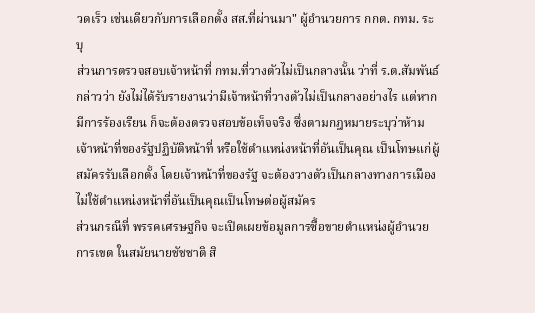วดเร็ว เช่นเดียวกับการเลือกตั้ง สส.ที่ผ่านมา" ผู้อำนวยการ กกต. กทม. ระบุ
ส่วนการตรวจสอบเจ้าหน้าที่ กทม.ที่วางตัวไม่เป็นกลางนั้น ว่าที่ ร.ต.สัมพันธ์ กล่าวว่า ยังไม่ได้รับรายงานว่ามีเจ้าหน้าที่วางตัวไม่เป็นกลางอย่างไร แต่หากมีการร้องเรียน ก็จะต้องตรวจสอบข้อเท็จจริง ซึ่งตามกฎหมายระบุว่าห้ามเจ้าหน้าที่ของรัฐปฏิบัติหน้าที่ หรือใช้ตำแหน่งหน้าที่อันเป็นคุณ เป็นโทษแก่ผู้สมัครรับเลือกตั้ง โดยเจ้าหน้าที่ของรัฐ จะต้องวางตัวเป็นกลางทางการเมือง ไม่ใช้ตำแหน่งหน้าที่อันเป็นคุณเป็นโทษต่อผู้สมัคร
ส่วนกรณีที่ พรรคเศรษฐกิจ จะเปิดเผยข้อมูลการซื้อขายตำแหน่งผู้อำนวยการเขต ในสมัยนายชัชชาติ สิ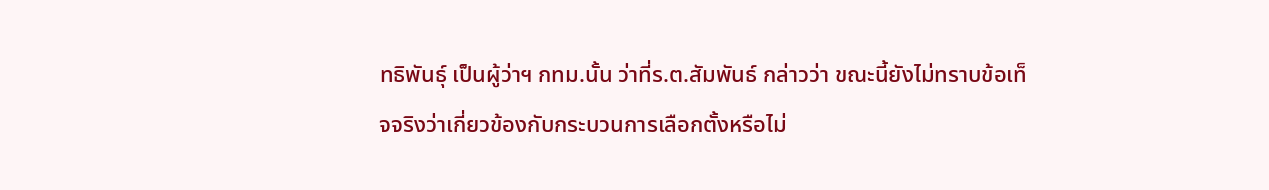ทธิพันธุ์ เป็นผู้ว่าฯ กทม.นั้น ว่าที่ร.ต.สัมพันธ์ กล่าวว่า ขณะนี้ยังไม่ทราบข้อเท็จจริงว่าเกี่ยวข้องกับกระบวนการเลือกตั้งหรือไม่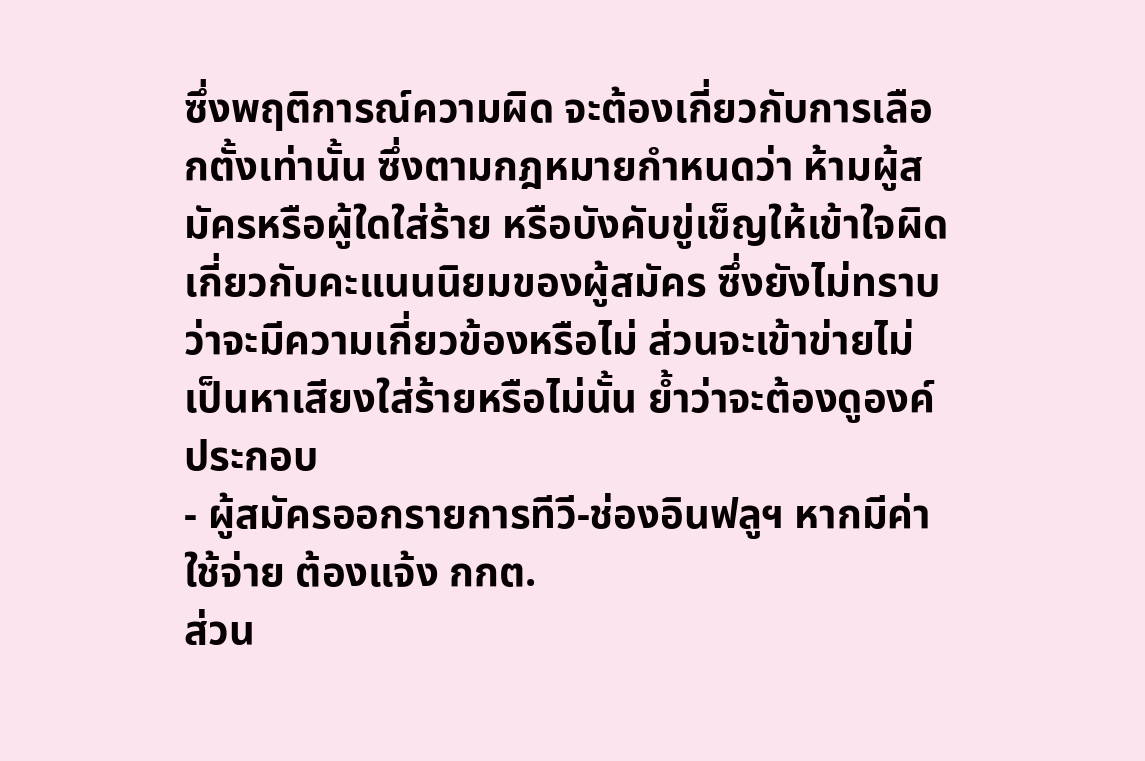ซึ่งพฤติการณ์ความผิด จะต้องเกี่ยวกับการเลือกตั้งเท่านั้น ซึ่งตามกฎหมายกำหนดว่า ห้ามผู้สมัครหรือผู้ใดใส่ร้าย หรือบังคับขู่เข็ญให้เข้าใจผิดเกี่ยวกับคะแนนนิยมของผู้สมัคร ซึ่งยังไม่ทราบว่าจะมีความเกี่ยวข้องหรือไม่ ส่วนจะเข้าข่ายไม่เป็นหาเสียงใส่ร้ายหรือไม่นั้น ย้ำว่าจะต้องดูองค์ประกอบ
- ผู้สมัครออกรายการทีวี-ช่องอินฟลูฯ หากมีค่าใช้จ่าย ต้องแจ้ง กกต.
ส่วน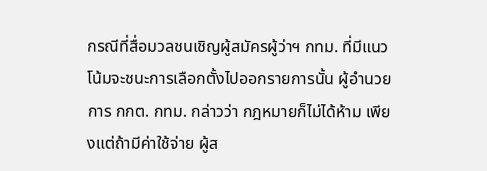กรณีที่สื่อมวลชนเชิญผู้สมัครผู้ว่าฯ กทม. ที่มีแนวโน้มจะชนะการเลือกตั้งไปออกรายการนั้น ผู้อำนวยการ กกต. กทม. กล่าวว่า กฎหมายก็ไม่ได้ห้าม เพียงแต่ถ้ามีค่าใช้จ่าย ผู้ส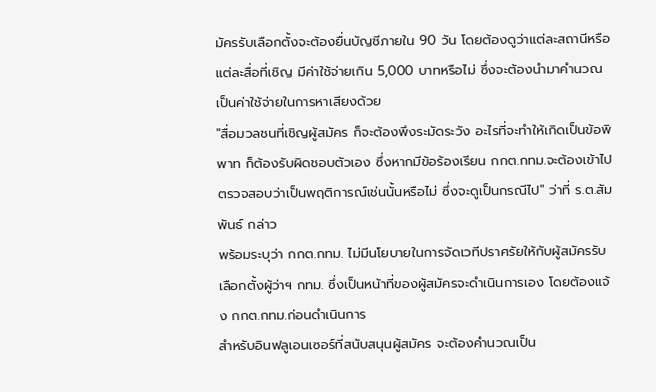มัครรับเลือกตั้งจะต้องยื่นบัญชีภายใน 90 วัน โดยต้องดูว่าแต่ละสถานีหรือแต่ละสื่อที่เชิญ มีค่าใช้จ่ายเกิน 5,000 บาทหรือไม่ ซึ่งจะต้องนำมาคำนวณเป็นค่าใช้จ่ายในการหาเสียงด้วย
"สื่อมวลชนที่เชิญผู้สมัคร ก็จะต้องพึงระมัดระวัง อะไรที่จะทำให้เกิดเป็นข้อพิพาท ก็ต้องรับผิดชอบตัวเอง ซึ่งหากมีข้อร้องเรียน กกต.กทม.จะต้องเข้าไปตรวจสอบว่าเป็นพฤติการณ์เช่นนั้นหรือไม่ ซึ่งจะดูเป็นกรณีไป" ว่าที่ ร.ต.สัมพันธ์ กล่าว
พร้อมระบุว่า กกต.กทม. ไม่มีนโยบายในการจัดเวทีปราศรัยให้กับผู้สมัครรับเลือกตั้งผู้ว่าฯ กทม. ซึ่งเป็นหน้าที่ของผู้สมัครจะดำเนินการเอง โดยต้องแจ้ง กกต.กทม.ก่อนดำเนินการ
สำหรับอินฟลูเอนเซอร์ที่สนับสนุนผู้สมัคร จะต้องคำนวณเป็น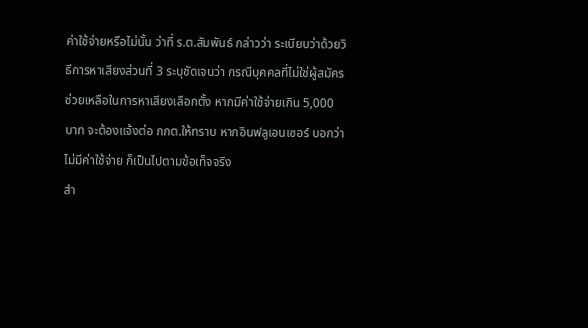ค่าใช้จ่ายหรือไม่นั้น ว่าที่ ร.ต.สัมพันธ์ กล่าวว่า ระเบียบว่าด้วยวิธีการหาเสียงส่วนที่ 3 ระบุชัดเจนว่า กรณีบุคคลที่ไม่ใช่ผู้สมัครช่วยเหลือในการหาเสียงเลือกตั้ง หากมีค่าใช้จ่ายเกิน 5,000 บาท จะต้องแจ้งต่อ กกต.ให้ทราบ หากอินฟลูเอนเซอร์ บอกว่าไม่มีค่าใช้จ่าย ก็เป็นไปตามข้อเท็จจริง
สำ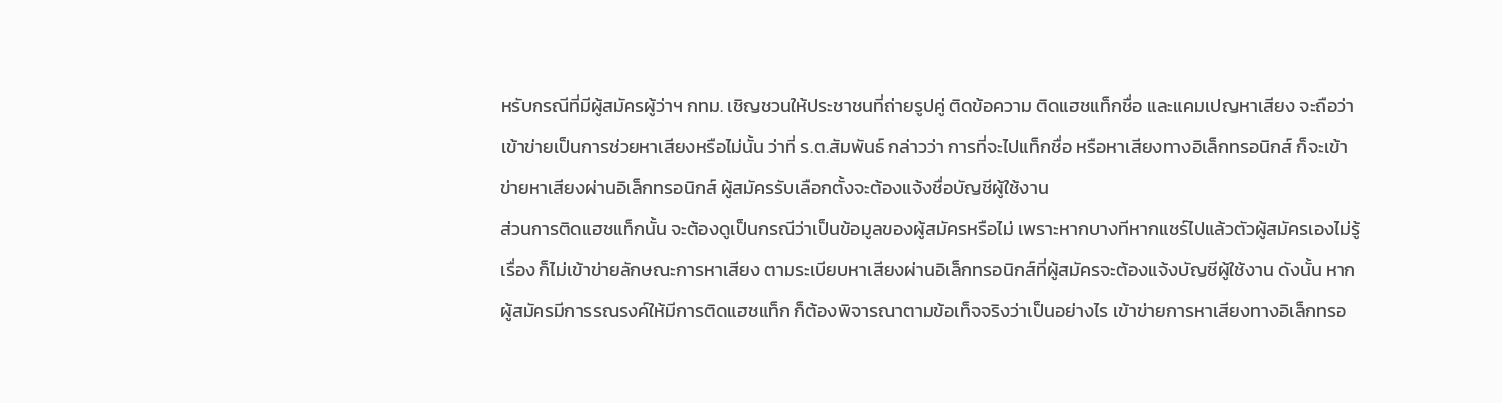หรับกรณีที่มีผู้สมัครผู้ว่าฯ กทม. เชิญชวนให้ประชาชนที่ถ่ายรูปคู่ ติดข้อความ ติดแฮชแท็กชื่อ และแคมเปญหาเสียง จะถือว่าเข้าข่ายเป็นการช่วยหาเสียงหรือไม่นั้น ว่าที่ ร.ต.สัมพันธ์ กล่าวว่า การที่จะไปแท็กชื่อ หรือหาเสียงทางอิเล็กทรอนิกส์ ก็จะเข้าข่ายหาเสียงผ่านอิเล็กทรอนิกส์ ผู้สมัครรับเลือกตั้งจะต้องแจ้งชื่อบัญชีผู้ใช้งาน
ส่วนการติดแฮชแท็กนั้น จะต้องดูเป็นกรณีว่าเป็นข้อมูลของผู้สมัครหรือไม่ เพราะหากบางทีหากแชร์ไปแล้วตัวผู้สมัครเองไม่รู้เรื่อง ก็ไม่เข้าข่ายลักษณะการหาเสียง ตามระเบียบหาเสียงผ่านอิเล็กทรอนิกส์ที่ผู้สมัครจะต้องแจ้งบัญชีผู้ใช้งาน ดังนั้น หากผู้สมัครมีการรณรงค์ให้มีการติดแฮชแท็ก ก็ต้องพิจารณาตามข้อเท็จจริงว่าเป็นอย่างไร เข้าข่ายการหาเสียงทางอิเล็กทรอ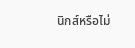นิกส์หรือไม่